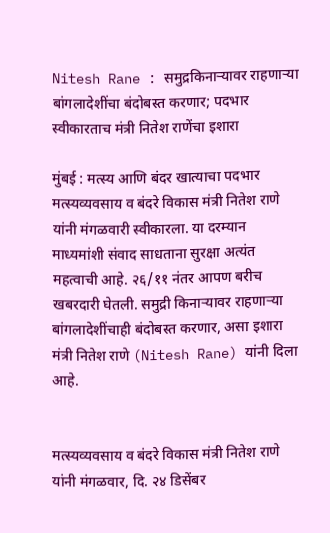Nitesh Rane : समुद्रकिनाऱ्यावर राहणाऱ्या बांगलादेशींचा बंदोबस्त करणार; पदभार स्वीकारताच मंत्री नितेश राणेंचा इशारा

मुंबई : मत्स्य आणि बंदर खात्याचा पदभार मत्स्यव्यवसाय व बंदरे विकास मंत्री नितेश राणे यांनी मंगळवारी स्वीकारला. या दरम्यान माध्यमांशी संवाद साधताना सुरक्षा अत्यंत महत्वाची आहे. २६/११ नंतर आपण बरीच खबरदारी घेतली. समुद्री किनाऱ्यावर राहणाऱ्या बांगलादेशींचाही बंदोबस्त करणार, असा इशारा मंत्री नितेश राणे (Nitesh Rane) यांनी दिला आहे.


मत्स्यव्यवसाय व बंदरे विकास मंत्री नितेश राणे यांनी मंगळवार, दि. २४ डिसेंबर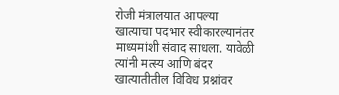रोजी मंत्रालयात आपल्या खात्याचा पदभार स्वीकारल्यानंतर माध्यमांशी संवाद साधला. यावेळी त्यांनी मत्स्य आणि बंदर खात्यातीतील विविध प्रश्नांवर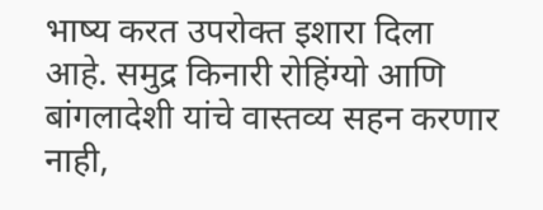भाष्य करत उपरोक्त इशारा दिला आहे. समुद्र किनारी रोहिंग्यो आणि बांगलादेशी यांचे वास्तव्य सहन करणार नाही,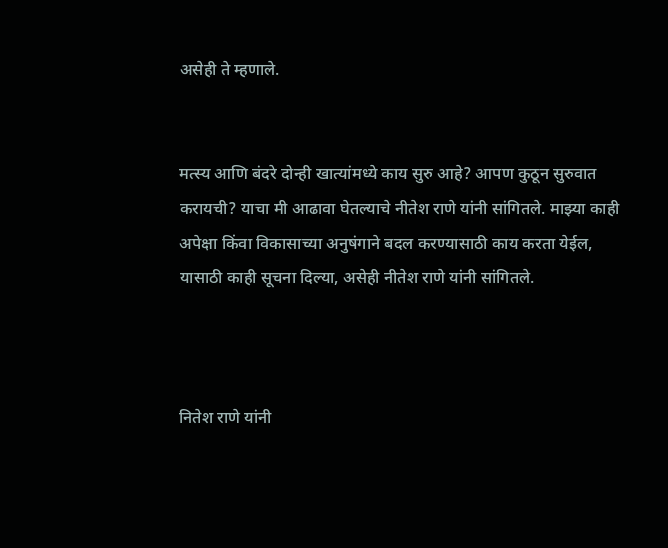असेही ते म्हणाले.


मत्स्य आणि बंदरे दोन्ही खात्यांमध्ये काय सुरु आहे? आपण कुठून सुरुवात करायची? याचा मी आढावा घेतल्याचे नीतेश राणे यांनी सांगितले. माझ्या काही अपेक्षा किंवा विकासाच्या अनुषंगाने बदल करण्यासाठी काय करता येईल, यासाठी काही सूचना दिल्या, असेही नीतेश राणे यांनी सांगितले.



नितेश राणे यांनी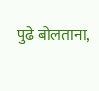पुढे बोलताना,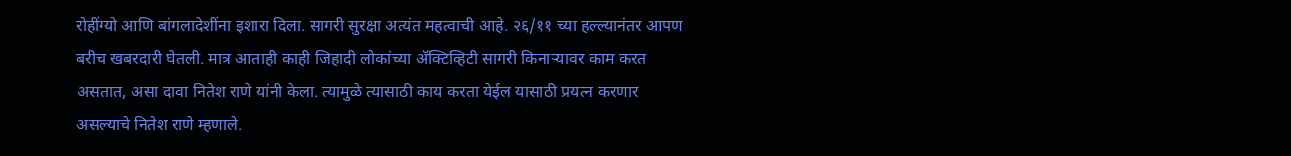रोहींग्यो आणि बांगलादेशींना इशारा दिला. सागरी सुरक्षा अत्यंत महत्वाची आहे. २६/११ च्या हल्ल्यानंतर आपण बरीच खबरदारी घेतली. मात्र आताही काही जिहादी लोकांच्या ॲक्टिव्हिटी सागरी किनाऱ्यावर काम करत असतात, असा दावा नितेश राणे यांनी केला. त्यामुळे त्यासाठी काय करता येईल यासाठी प्रयत्न करणार असल्याचे नितेश राणे म्हणाले.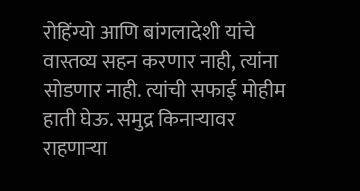रोहिंग्यो आणि बांगलादेशी यांचे वास्तव्य सहन करणार नाही, त्यांना सोडणार नाही. त्यांची सफाई मोहीम हाती घेऊ. समुद्र किनाऱ्यावर राहणाऱ्या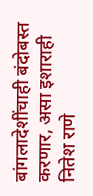बांगलादेशींचाही बंदोबस्त करणार, असा इशाराही नितेश राणे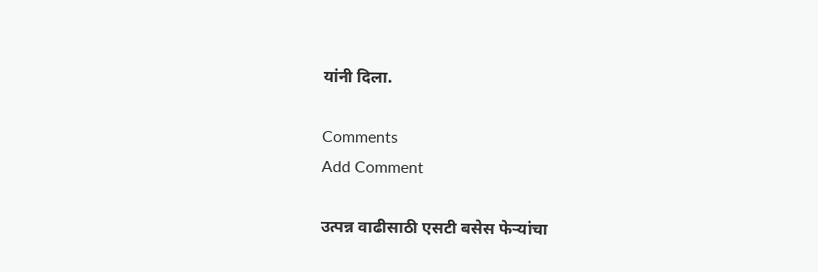यांनी दिला.

Comments
Add Comment

उत्पन्न वाढीसाठी एसटी बसेस फेऱ्यांचा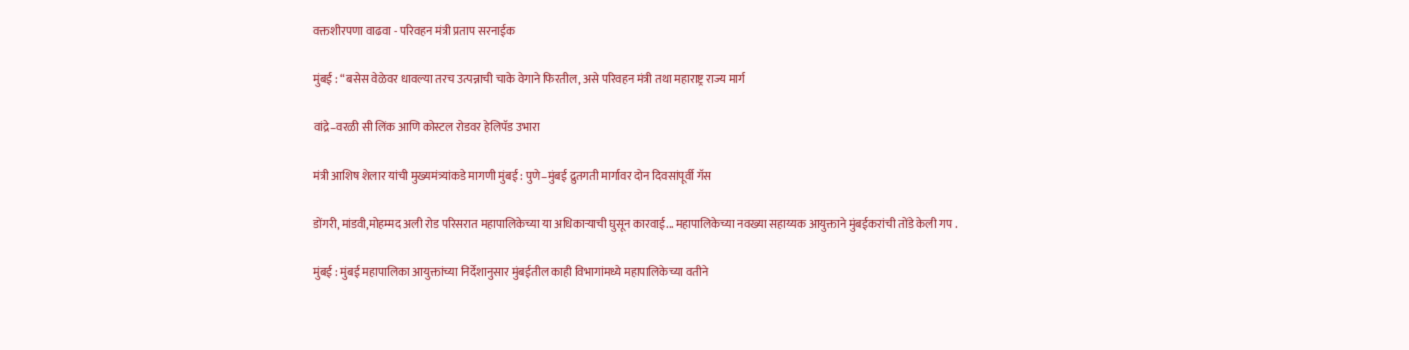वक्तशीरपणा वाढवा - परिवहन मंत्री प्रताप सरनाईक

मुंबई : “बसेस वेळेवर धावल्या तरच उत्पन्नाची चाके वेगाने फिरतील, असे परिवहन मंत्री तथा महाराष्ट्र राज्य मार्ग

वांद्रे–वरळी सी लिंक आणि कोस्टल रोडवर हेलिपॅड उभारा

मंत्री आशिष शेलार यांची मुख्यमंत्र्यांकडे मागणी मुंबई : पुणे–मुंबई द्रुतगती मार्गावर दोन दिवसांपूर्वी गॅस

डोंगरी, मांडवी,मोहम्मद अली रोड परिसरात महापालिकेच्या या अधिकाऱ्याची घुसून कारवाई... महापालिकेच्या नवख्या सहाय्यक आयुक्ताने मुंबईकरांची तोंडे केली गप .

मुंबई : मुंबई महापालिका आयुक्तांच्या निर्देशानुसार मुंबईतील काही विभागांमध्ये महापालिकेच्या वतीने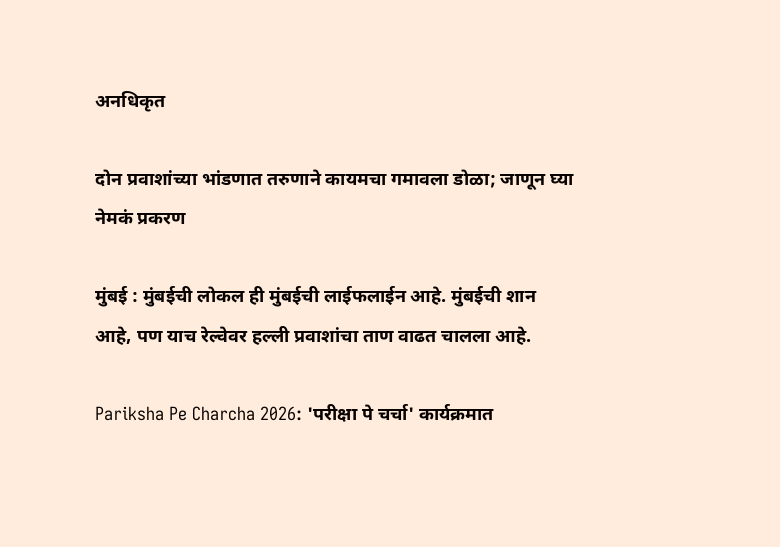अनधिकृत

दोन प्रवाशांच्या भांडणात तरुणाने कायमचा गमावला डोळा; जाणून घ्या नेमकं प्रकरण

मुंबई : मुंबईची लोकल ही मुंबईची लाईफलाईन आहे. मुंबईची शान आहे, पण याच रेल्वेवर हल्ली प्रवाशांचा ताण वाढत चालला आहे.

Pariksha Pe Charcha 2026: 'परीक्षा पे चर्चा' कार्यक्रमात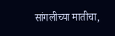सांगलीच्या मातीचा,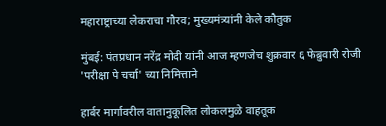महाराष्ट्राच्या लेकराचा गौरव; मुख्यमंत्र्यांनी केले कौतुक

मुंबई: पंतप्रधान नरेंद्र मोदी यांनी आज म्हणजेच शुक्रवार ६ फेब्रुवारी रोजी 'परीक्षा पे चर्चा' च्या निमित्ताने

हार्बर मार्गावरील वातानुकूलित लोकलमुळे वाहतूक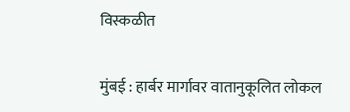विस्कळीत

मुंबई : हार्बर मार्गावर वातानुकूलित लोकल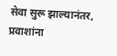सेवा सुरू झाल्यानंतर, प्रवाशांना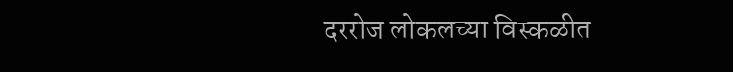दररोज लोकलच्या विस्कळीत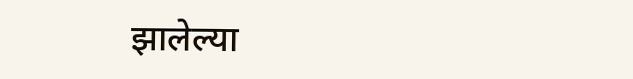झालेल्या